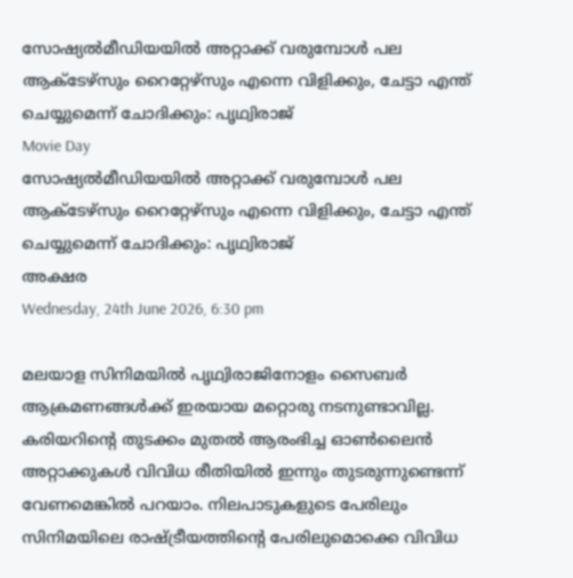സോഷ്യല്‍മീഡിയയില്‍ അറ്റാക്ക് വരുമ്പോള്‍ പല ആക്ടേഴ്സും റൈറ്റേഴ്സും എന്നെ വിളിക്കും, ചേട്ടാ എന്ത് ചെയ്യുമെന്ന് ചോദിക്കും: പൃഥ്വിരാജ്
Movie Day
സോഷ്യല്‍മീഡിയയില്‍ അറ്റാക്ക് വരുമ്പോള്‍ പല ആക്ടേഴ്സും റൈറ്റേഴ്സും എന്നെ വിളിക്കും, ചേട്ടാ എന്ത് ചെയ്യുമെന്ന് ചോദിക്കും: പൃഥ്വിരാജ്
അക്ഷര
Wednesday, 24th June 2026, 6:30 pm

മലയാള സിനിമയില്‍ പൃഥ്വിരാജിനോളം സൈബര്‍ ആക്രമണങ്ങള്‍ക്ക് ഇരയായ മറ്റൊരു നടനുണ്ടാവില്ല. കരിയറിന്റെ തുടക്കം മുതല്‍ ആരംഭിച്ച ഓണ്‍ലൈന്‍ അറ്റാക്കുകള്‍ വിവിധ രീതിയില്‍ ഇന്നും തുടരുന്നുണ്ടെന്ന് വേണമെങ്കില്‍ പറയാം. നിലപാടുകളുടെ പേരിലും സിനിമയിലെ രാഷ്ട്രീയത്തിന്റെ പേരിലുമൊക്കെ വിവിധ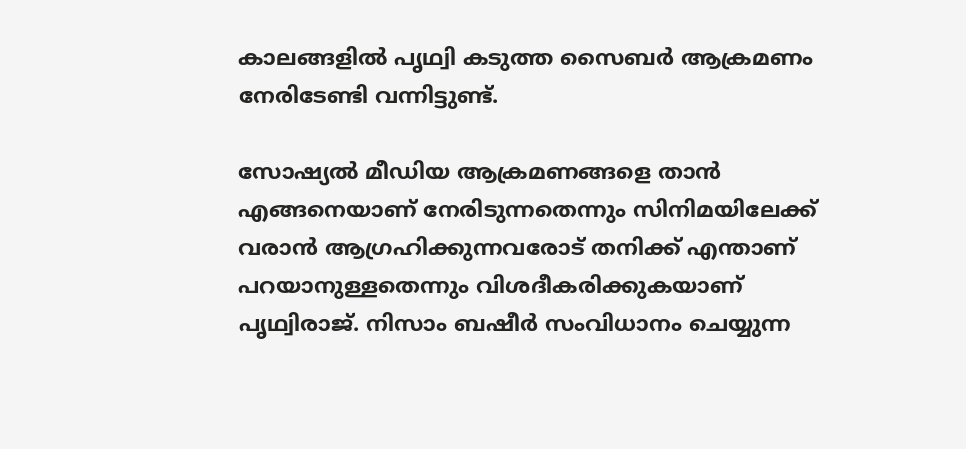കാലങ്ങളില്‍ പൃഥ്വി കടുത്ത സൈബര്‍ ആക്രമണം നേരിടേണ്ടി വന്നിട്ടുണ്ട്.

സോഷ്യല്‍ മീഡിയ ആക്രമണങ്ങളെ താന്‍ എങ്ങനെയാണ് നേരിടുന്നതെന്നും സിനിമയിലേക്ക് വരാന്‍ ആഗ്രഹിക്കുന്നവരോട് തനിക്ക് എന്താണ് പറയാനുള്ളതെന്നും വിശദീകരിക്കുകയാണ് പൃഥ്വിരാജ്. നിസാം ബഷീര്‍ സംവിധാനം ചെയ്യുന്ന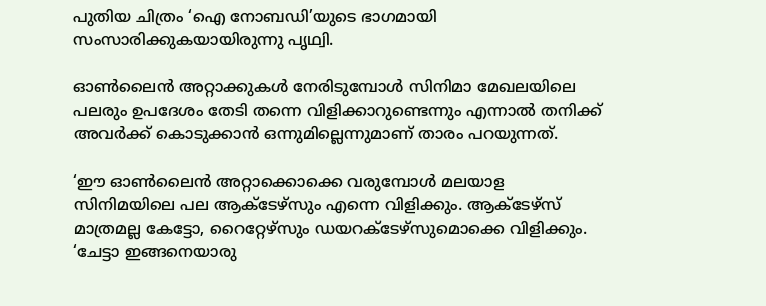പുതിയ ചിത്രം ‘ഐ നോബഡി’യുടെ ഭാഗമായി സംസാരിക്കുകയായിരുന്നു പൃഥ്വി.

ഓണ്‍ലൈന്‍ അറ്റാക്കുകള്‍ നേരിടുമ്പോള്‍ സിനിമാ മേഖലയിലെ പലരും ഉപദേശം തേടി തന്നെ വിളിക്കാറുണ്ടെന്നും എന്നാല്‍ തനിക്ക് അവര്‍ക്ക് കൊടുക്കാന്‍ ഒന്നുമില്ലെന്നുമാണ് താരം പറയുന്നത്.

‘ഈ ഓണ്‍ലൈന്‍ അറ്റാക്കൊക്കെ വരുമ്പോള്‍ മലയാള സിനിമയിലെ പല ആക്ടേഴ്സും എന്നെ വിളിക്കും. ആക്ടേഴ്സ് മാത്രമല്ല കേട്ടോ, റൈറ്റേഴ്സും ഡയറക്ടേഴ്സുമൊക്കെ വിളിക്കും. ‘ചേട്ടാ ഇങ്ങനെയാരു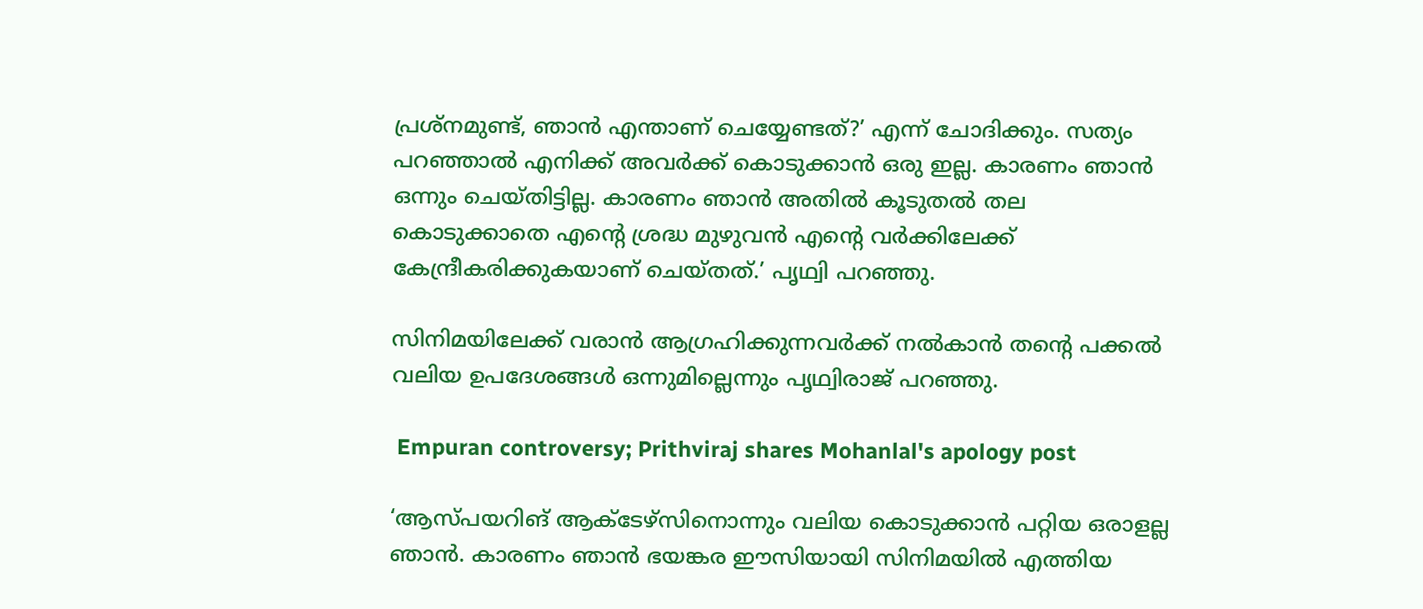പ്രശ്നമുണ്ട്, ഞാന്‍ എന്താണ് ചെയ്യേണ്ടത്?’ എന്ന് ചോദിക്കും. സത്യം പറഞ്ഞാല്‍ എനിക്ക് അവര്‍ക്ക് കൊടുക്കാന്‍ ഒരു ഇല്ല. കാരണം ഞാന്‍ ഒന്നും ചെയ്തിട്ടില്ല. കാരണം ഞാന്‍ അതില്‍ കൂടുതല്‍ തല കൊടുക്കാതെ എന്റെ ശ്രദ്ധ മുഴുവന്‍ എന്റെ വര്‍ക്കിലേക്ക് കേന്ദ്രീകരിക്കുകയാണ് ചെയ്തത്.’ പൃഥ്വി പറഞ്ഞു.

സിനിമയിലേക്ക് വരാന്‍ ആഗ്രഹിക്കുന്നവര്‍ക്ക് നല്‍കാന്‍ തന്റെ പക്കല്‍ വലിയ ഉപദേശങ്ങള്‍ ഒന്നുമില്ലെന്നും പൃഥ്വിരാജ് പറഞ്ഞു.

 Empuran controversy; Prithviraj shares Mohanlal's apology post

‘ആസ്പയറിങ് ആക്ടേഴ്സിനൊന്നും വലിയ കൊടുക്കാന്‍ പറ്റിയ ഒരാളല്ല ഞാന്‍. കാരണം ഞാന്‍ ഭയങ്കര ഈസിയായി സിനിമയില്‍ എത്തിയ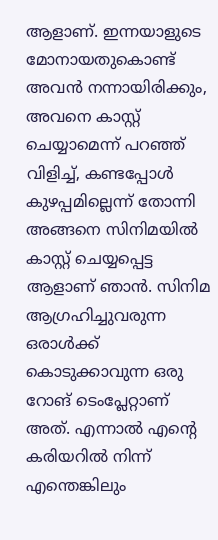ആളാണ്. ഇന്നയാളുടെ മോനായതുകൊണ്ട് അവന്‍ നന്നായിരിക്കും, അവനെ കാസ്റ്റ് ചെയ്യാമെന്ന് പറഞ്ഞ് വിളിച്ച്, കണ്ടപ്പോള്‍ കുഴപ്പമില്ലെന്ന് തോന്നി അങ്ങനെ സിനിമയില്‍ കാസ്റ്റ് ചെയ്യപ്പെട്ട ആളാണ് ഞാന്‍. സിനിമ ആഗ്രഹിച്ചുവരുന്ന ഒരാള്‍ക്ക് കൊടുക്കാവുന്ന ഒരു റോങ് ടെംപ്ലേറ്റാണ് അത്. എന്നാല്‍ എന്റെ കരിയറില്‍ നിന്ന് എന്തെങ്കിലും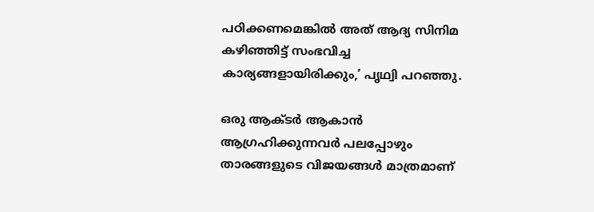പഠിക്കണമെങ്കില്‍ അത് ആദ്യ സിനിമ കഴിഞ്ഞിട്ട് സംഭവിച്ച കാര്യങ്ങളായിരിക്കും,’ പൃഥ്വി പറഞ്ഞു.

ഒരു ആക്ടര്‍ ആകാന്‍ ആഗ്രഹിക്കുന്നവര്‍ പലപ്പോഴും താരങ്ങളുടെ വിജയങ്ങള്‍ മാത്രമാണ്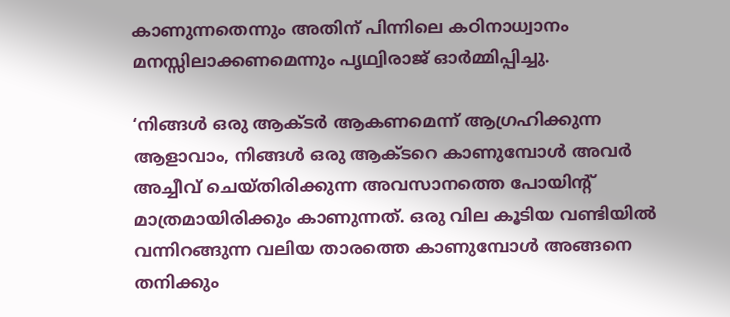കാണുന്നതെന്നും അതിന് പിന്നിലെ കഠിനാധ്വാനം മനസ്സിലാക്കണമെന്നും പൃഥ്വിരാജ് ഓര്‍മ്മിപ്പിച്ചു.

‘നിങ്ങള്‍ ഒരു ആക്ടര്‍ ആകണമെന്ന് ആഗ്രഹിക്കുന്ന ആളാവാം, നിങ്ങള്‍ ഒരു ആക്ടറെ കാണുമ്പോള്‍ അവര്‍ അച്ചീവ് ചെയ്തിരിക്കുന്ന അവസാനത്തെ പോയിന്റ് മാത്രമായിരിക്കും കാണുന്നത്. ഒരു വില കൂടിയ വണ്ടിയില്‍ വന്നിറങ്ങുന്ന വലിയ താരത്തെ കാണുമ്പോള്‍ അങ്ങനെ തനിക്കും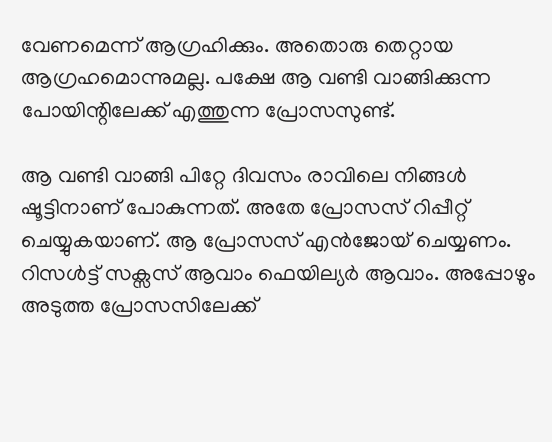വേണമെന്ന് ആഗ്രഹിക്കും. അതൊരു തെറ്റായ ആഗ്രഹമൊന്നുമല്ല. പക്ഷേ ആ വണ്ടി വാങ്ങിക്കുന്ന പോയിന്റിലേക്ക് എത്തുന്ന പ്രോസസുണ്ട്.

ആ വണ്ടി വാങ്ങി പിറ്റേ ദിവസം രാവിലെ നിങ്ങള്‍ ഷൂട്ടിനാണ് പോകുന്നത്. അതേ പ്രോസസ് റിപ്പീറ്റ് ചെയ്യുകയാണ്. ആ പ്രോസസ് എന്‍ജോയ് ചെയ്യണം. റിസള്‍ട്ട് സക്സസ് ആവാം ഫെയില്യര്‍ ആവാം. അപ്പോഴും അടുത്ത പ്രോസസിലേക്ക്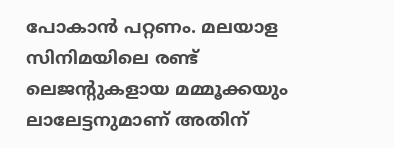പോകാന്‍ പറ്റണം. മലയാള സിനിമയിലെ രണ്ട് ലെജന്റുകളായ മമ്മൂക്കയും ലാലേട്ടനുമാണ് അതിന്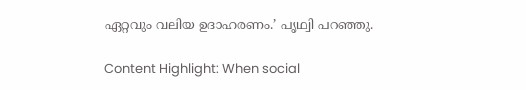ഏറ്റവും വലിയ ഉദാഹരണം.’ പൃഥ്വി പറഞ്ഞു.

Content Highlight: When social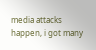media attacks happen, i got many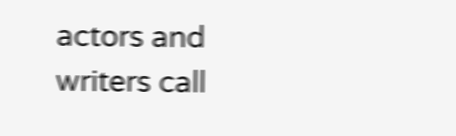actors and writers call